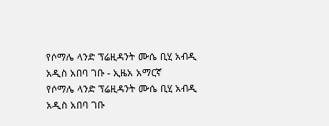የሶማሌ ላንድ ፕሬዚዳንት ሙሴ ቢሂ አብዲ አዲስ አበባ ገቡ - ኢዜአ አማርኛ
የሶማሌ ላንድ ፕሬዚዳንት ሙሴ ቢሂ አብዲ አዲስ አበባ ገቡ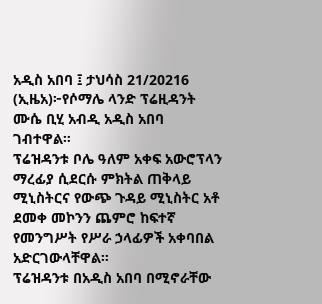አዲስ አበባ ፤ ታህሳስ 21/20216 (ኢዜአ)፦የሶማሌ ላንድ ፕሬዚዳንት ሙሴ ቢሂ አብዲ አዲስ አበባ ገብተዋል።
ፕሬዝዳንቱ ቦሌ ዓለም አቀፍ አውሮፕላን ማረፊያ ሲደርሱ ምክትል ጠቅላይ ሚኒስትርና የውጭ ጉዳይ ሚኒስትር አቶ ደመቀ መኮንን ጨምሮ ከፍተኛ የመንግሥት የሥራ ኃላፊዎች አቀባበል አድርገውላቸዋል።
ፕሬዝዳንቱ በአዲስ አበባ በሚኖራቸው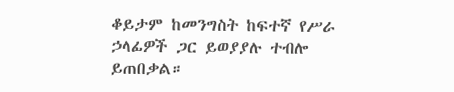ቆይታም ከመንግስት ከፍተኛ የሥራ ኃላፊዎች ጋር ይወያያሉ ተብሎ ይጠበቃል።